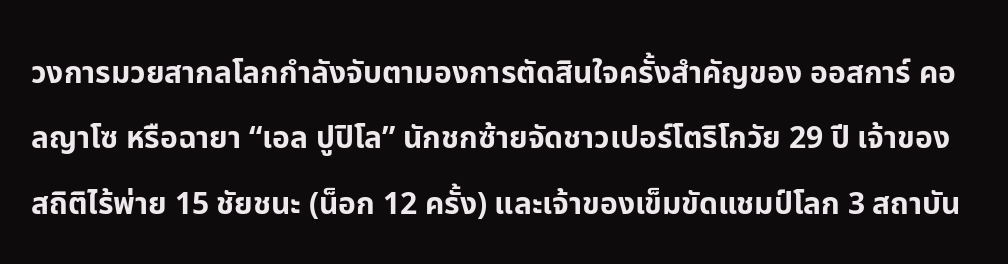วงการมวยสากลโลกกำลังจับตามองการตัดสินใจครั้งสำคัญของ ออสการ์ คอลญาโซ หรือฉายา “เอล ปูปิโล” นักชกซ้ายจัดชาวเปอร์โตริโกวัย 29 ปี เจ้าของสถิติไร้พ่าย 15 ชัยชนะ (น็อก 12 ครั้ง) และเจ้าของเข็มขัดแชมป์โลก 3 สถาบัน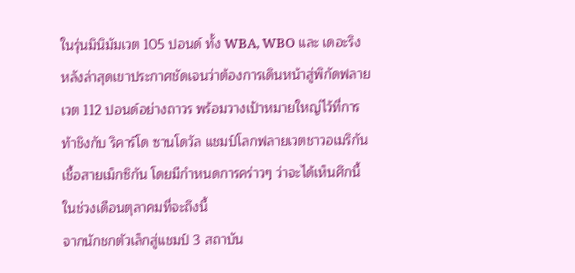ในรุ่นมินิมัมเวต 105 ปอนด์ ทั้ง WBA, WBO และ เดอะริง หลังล่าสุดเขาประกาศชัดเจนว่าต้องการเดินหน้าสู่พิกัดฟลายเวต 112 ปอนด์อย่างถาวร พร้อมวางเป้าหมายใหญ่ไว้ที่การท้าชิงกับ ริคาร์โด ซานโดวัล แชมป์โลกฟลายเวตชาวอเมริกันเชื้อสายเม็กซิกัน โดยมีกำหนดการคร่าวๆ ว่าจะได้เห็นศึกนี้ในช่วงเดือนตุลาคมที่จะถึงนี้
จากนักชกตัวเล็กสู่แชมป์ 3 สถาบัน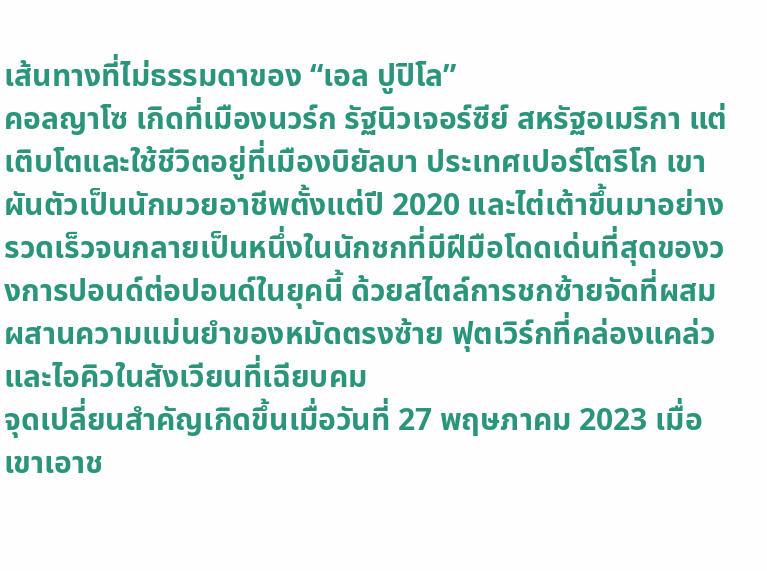เส้นทางที่ไม่ธรรมดาของ “เอล ปูปิโล”
คอลญาโซ เกิดที่เมืองนวร์ก รัฐนิวเจอร์ซีย์ สหรัฐอเมริกา แต่เติบโตและใช้ชีวิตอยู่ที่เมืองบิยัลบา ประเทศเปอร์โตริโก เขาผันตัวเป็นนักมวยอาชีพตั้งแต่ปี 2020 และไต่เต้าขึ้นมาอย่างรวดเร็วจนกลายเป็นหนึ่งในนักชกที่มีฝีมือโดดเด่นที่สุดของวงการปอนด์ต่อปอนด์ในยุคนี้ ด้วยสไตล์การชกซ้ายจัดที่ผสมผสานความแม่นยำของหมัดตรงซ้าย ฟุตเวิร์กที่คล่องแคล่ว และไอคิวในสังเวียนที่เฉียบคม
จุดเปลี่ยนสำคัญเกิดขึ้นเมื่อวันที่ 27 พฤษภาคม 2023 เมื่อเขาเอาช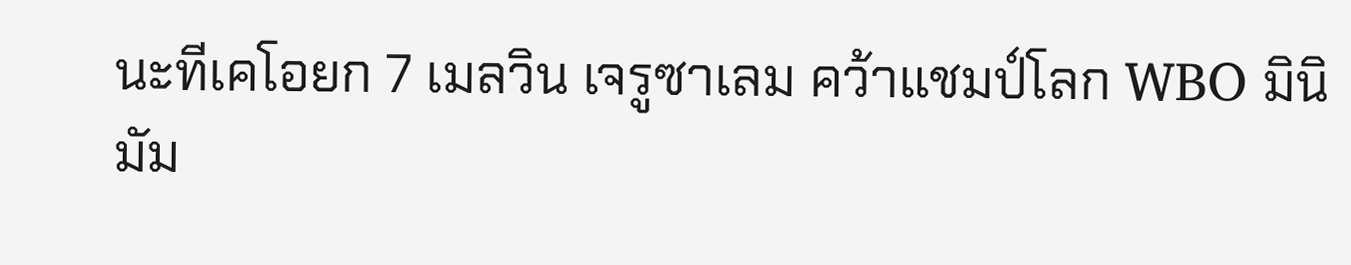นะทีเคโอยก 7 เมลวิน เจรูซาเลม คว้าแชมป์โลก WBO มินิมัม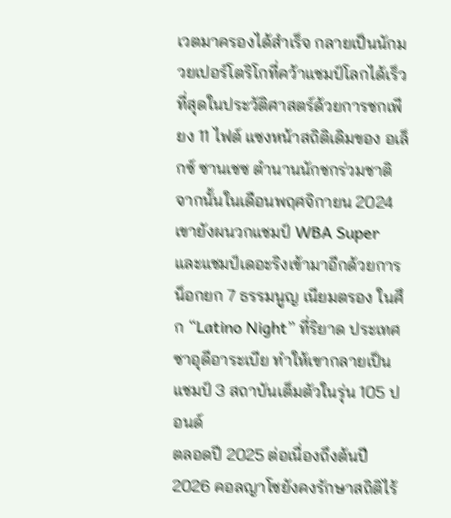เวตมาครองได้สำเร็จ กลายเป็นนักมวยเปอร์โตริโกที่คว้าแชมป์โลกได้เร็วที่สุดในประวัติศาสตร์ด้วยการชกเพียง 11 ไฟต์ แซงหน้าสถิติเดิมของ อเล็กซ์ ซานเชซ ตำนานนักชกร่วมชาติ จากนั้นในเดือนพฤศจิกายน 2024 เขายังผนวกแชมป์ WBA Super และแชมป์เดอะริงเข้ามาอีกด้วยการน็อกยก 7 ธรรมนูญ เนียมตรอง ในศึก “Latino Night” ที่ริยาด ประเทศซาอุดีอาระเบีย ทำให้เขากลายเป็นแชมป์ 3 สถาบันเต็มตัวในรุ่น 105 ปอนด์
ตลอดปี 2025 ต่อเนื่องถึงต้นปี 2026 คอลญาโซยังคงรักษาสถิติไร้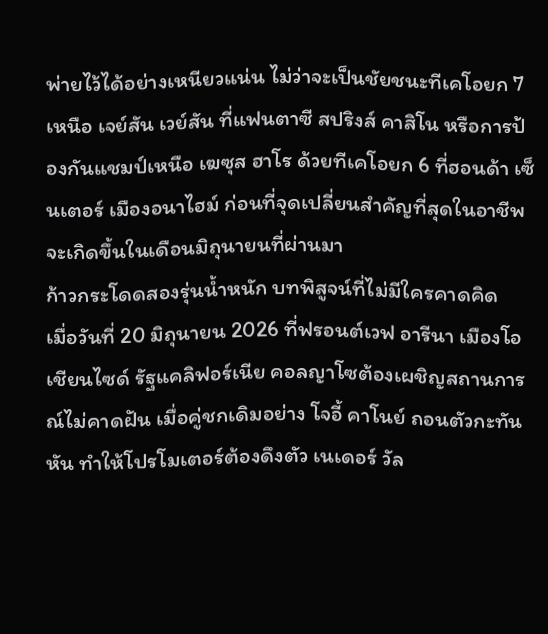พ่ายไว้ได้อย่างเหนียวแน่น ไม่ว่าจะเป็นชัยชนะทีเคโอยก 7 เหนือ เจย์สัน เวย์สัน ที่แฟนตาซี สปริงส์ คาสิโน หรือการป้องกันแชมป์เหนือ เฆซุส ฮาโร ด้วยทีเคโอยก 6 ที่ฮอนด้า เซ็นเตอร์ เมืองอนาไฮม์ ก่อนที่จุดเปลี่ยนสำคัญที่สุดในอาชีพจะเกิดขึ้นในเดือนมิถุนายนที่ผ่านมา
ก้าวกระโดดสองรุ่นน้ำหนัก บทพิสูจน์ที่ไม่มีใครคาดคิด
เมื่อวันที่ 20 มิถุนายน 2026 ที่ฟรอนต์เวฟ อารีนา เมืองโอเชียนไซด์ รัฐแคลิฟอร์เนีย คอลญาโซต้องเผชิญสถานการณ์ไม่คาดฝัน เมื่อคู่ชกเดิมอย่าง โจอี้ คาโนย์ ถอนตัวกะทันหัน ทำให้โปรโมเตอร์ต้องดึงตัว เนเดอร์ วัล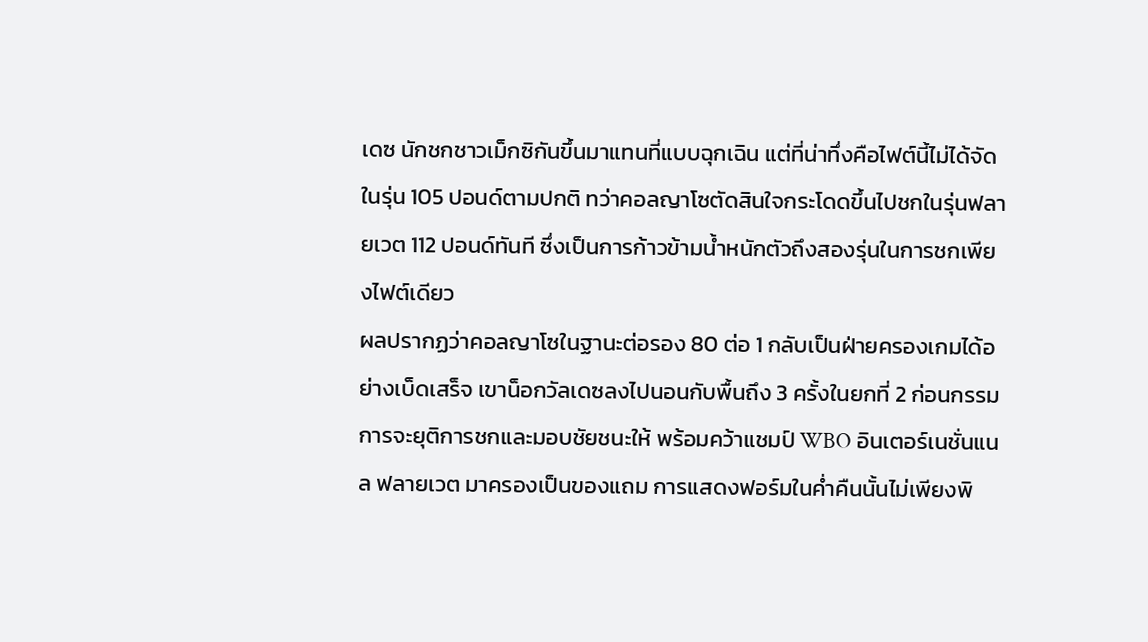เดซ นักชกชาวเม็กซิกันขึ้นมาแทนที่แบบฉุกเฉิน แต่ที่น่าทึ่งคือไฟต์นี้ไม่ได้จัดในรุ่น 105 ปอนด์ตามปกติ ทว่าคอลญาโซตัดสินใจกระโดดขึ้นไปชกในรุ่นฟลายเวต 112 ปอนด์ทันที ซึ่งเป็นการก้าวข้ามน้ำหนักตัวถึงสองรุ่นในการชกเพียงไฟต์เดียว
ผลปรากฏว่าคอลญาโซในฐานะต่อรอง 80 ต่อ 1 กลับเป็นฝ่ายครองเกมได้อย่างเบ็ดเสร็จ เขาน็อกวัลเดซลงไปนอนกับพื้นถึง 3 ครั้งในยกที่ 2 ก่อนกรรมการจะยุติการชกและมอบชัยชนะให้ พร้อมคว้าแชมป์ WBO อินเตอร์เนชั่นแนล ฟลายเวต มาครองเป็นของแถม การแสดงฟอร์มในค่ำคืนนั้นไม่เพียงพิ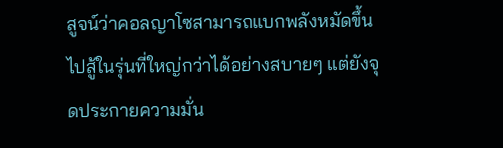สูจน์ว่าคอลญาโซสามารถแบกพลังหมัดขึ้นไปสู้ในรุ่นที่ใหญ่กว่าได้อย่างสบายๆ แต่ยังจุดประกายความมั่น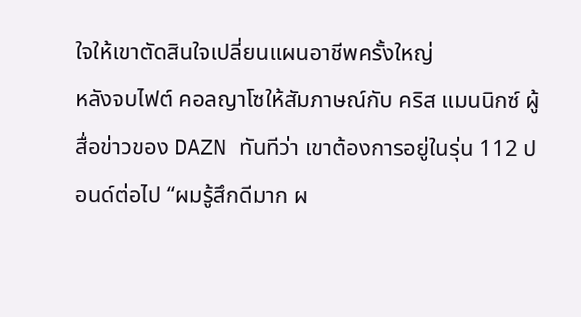ใจให้เขาตัดสินใจเปลี่ยนแผนอาชีพครั้งใหญ่
หลังจบไฟต์ คอลญาโซให้สัมภาษณ์กับ คริส แมนนิกซ์ ผู้สื่อข่าวของ DAZN ทันทีว่า เขาต้องการอยู่ในรุ่น 112 ปอนด์ต่อไป “ผมรู้สึกดีมาก ผ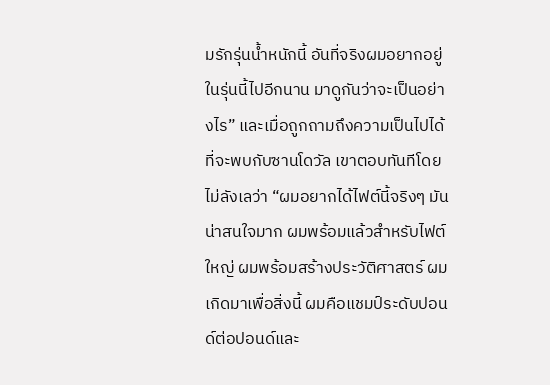มรักรุ่นน้ำหนักนี้ อันที่จริงผมอยากอยู่ในรุ่นนี้ไปอีกนาน มาดูกันว่าจะเป็นอย่างไร” และเมื่อถูกถามถึงความเป็นไปได้ที่จะพบกับซานโดวัล เขาตอบทันทีโดยไม่ลังเลว่า “ผมอยากได้ไฟต์นี้จริงๆ มันน่าสนใจมาก ผมพร้อมแล้วสำหรับไฟต์ใหญ่ ผมพร้อมสร้างประวัติศาสตร์ ผมเกิดมาเพื่อสิ่งนี้ ผมคือแชมป์ระดับปอนด์ต่อปอนด์และ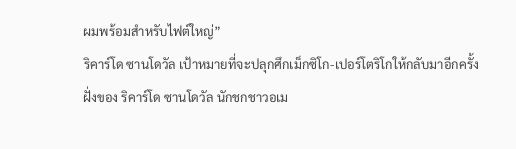ผมพร้อมสำหรับไฟต์ใหญ่”
ริคาร์โด ซานโดวัล เป้าหมายที่จะปลุกศึกเม็กซิโก-เปอร์โตริโกให้กลับมาอีกครั้ง
ฝั่งของ ริคาร์โด ซานโดวัล นักชกชาวอเม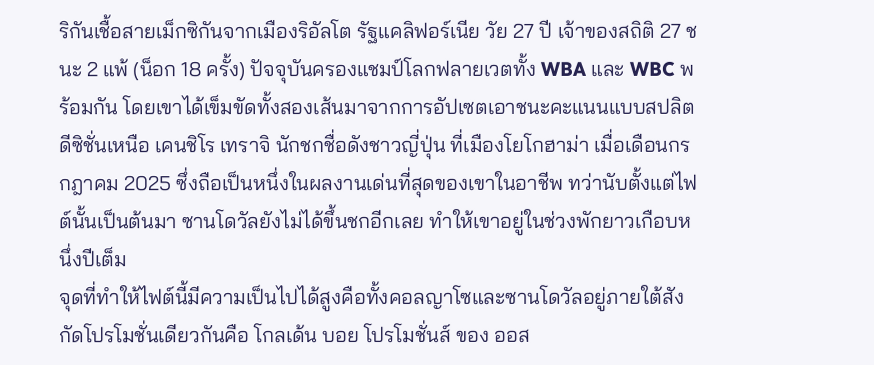ริกันเชื้อสายเม็กซิกันจากเมืองริอัลโต รัฐแคลิฟอร์เนีย วัย 27 ปี เจ้าของสถิติ 27 ชนะ 2 แพ้ (น็อก 18 ครั้ง) ปัจจุบันครองแชมป์โลกฟลายเวตทั้ง WBA และ WBC พร้อมกัน โดยเขาได้เข็มขัดทั้งสองเส้นมาจากการอัปเซตเอาชนะคะแนนแบบสปลิตดีซิชั่นเหนือ เคนชิโร เทราจิ นักชกชื่อดังชาวญี่ปุ่น ที่เมืองโยโกฮาม่า เมื่อเดือนกรกฎาคม 2025 ซึ่งถือเป็นหนึ่งในผลงานเด่นที่สุดของเขาในอาชีพ ทว่านับตั้งแต่ไฟต์นั้นเป็นต้นมา ซานโดวัลยังไม่ได้ขึ้นชกอีกเลย ทำให้เขาอยู่ในช่วงพักยาวเกือบหนึ่งปีเต็ม
จุดที่ทำให้ไฟต์นี้มีความเป็นไปได้สูงคือทั้งคอลญาโซและซานโดวัลอยู่ภายใต้สังกัดโปรโมชั่นเดียวกันคือ โกลเด้น บอย โปรโมชั่นส์ ของ ออส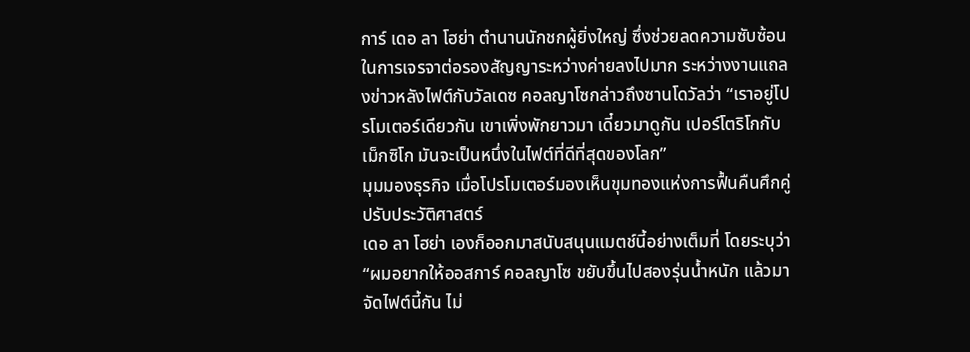การ์ เดอ ลา โฮย่า ตำนานนักชกผู้ยิ่งใหญ่ ซึ่งช่วยลดความซับซ้อนในการเจรจาต่อรองสัญญาระหว่างค่ายลงไปมาก ระหว่างงานแถลงข่าวหลังไฟต์กับวัลเดซ คอลญาโซกล่าวถึงซานโดวัลว่า “เราอยู่โปรโมเตอร์เดียวกัน เขาเพิ่งพักยาวมา เดี๋ยวมาดูกัน เปอร์โตริโกกับเม็กซิโก มันจะเป็นหนึ่งในไฟต์ที่ดีที่สุดของโลก”
มุมมองธุรกิจ เมื่อโปรโมเตอร์มองเห็นขุมทองแห่งการฟื้นคืนศึกคู่ปรับประวัติศาสตร์
เดอ ลา โฮย่า เองก็ออกมาสนับสนุนแมตช์นี้อย่างเต็มที่ โดยระบุว่า “ผมอยากให้ออสการ์ คอลญาโซ ขยับขึ้นไปสองรุ่นน้ำหนัก แล้วมาจัดไฟต์นี้กัน ไม่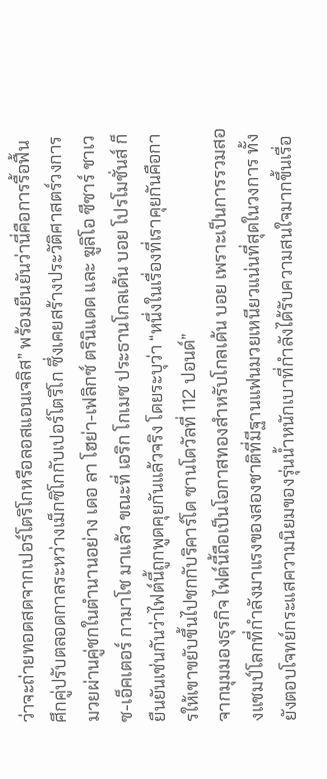ว่าจะถ่ายทอดสดจากเปอร์โตริโกหรือลอสแอนเจลิส” พร้อมยืนยันว่านี่คือการรื้อฟื้นศึกคู่ปรับตลอดกาลระหว่างเม็กซิโกกับเปอร์โตริโก ซึ่งเคยสร้างประวัติศาสตร์วงการมวยผ่านคู่ชกในตำนานอย่าง เดอ ลา โฮย่า-เฟลิกซ์ ตรินิแดด และ ฆูลิโอ ซีซาร์ ชาเวซ-เอ็คเตอร์ กามาโช มาแล้ว ขณะที่ เอริก โกเมซ ประธานโกลเด้น บอย โปรโมชั่นส์ ก็ยืนยันเช่นกันว่าไฟต์นี้ถูกพูดคุยกันแล้วจริง โดยระบุว่า “หนึ่งในเรื่องที่เราคุยกันคือการให้เขาขยับขึ้นไปชกกับริคาร์โด ซานโดวัลที่ 112 ปอนด์”
จากมุมมองธุรกิจ ไฟต์นี้ถือเป็นโอกาสทองสำหรับโกลเด้น บอย เพราะเป็นการรวมสองแชมป์โลกที่กำลังมาแรงของสองชาติที่มีฐานแฟนมวยเหนียวแน่นที่สุดในวงการ ทั้งยังตอบโจทย์กระแสความนิยมของรุ่นน้ำหนักเบาที่กำลังได้รับความสนใจมากขึ้นเรื่อ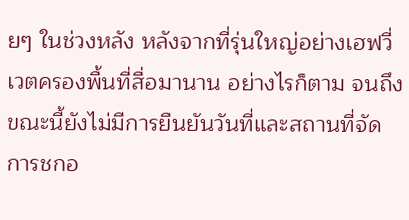ยๆ ในช่วงหลัง หลังจากที่รุ่นใหญ่อย่างเฮฟวี่เวตครองพื้นที่สื่อมานาน อย่างไรก็ตาม จนถึงขณะนี้ยังไม่มีการยืนยันวันที่และสถานที่จัดการชกอ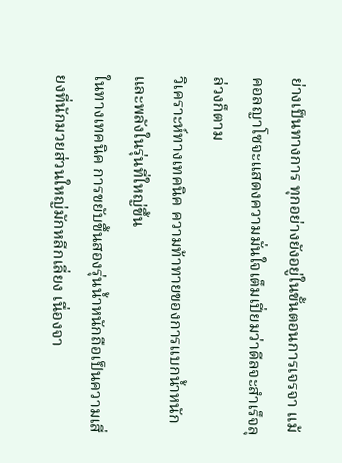ย่างเป็นทางการ ทุกอย่างยังอยู่ในขั้นตอนการเจรจา แม้คอลญาโซจะแสดงความมั่นใจเต็มเปี่ยมว่าดีลจะสำเร็จลุล่วงก็ตาม
วิเคราะห์ทางเทคนิค ความท้าทายของการแบกน้ำหนักและพลังในรุ่นที่ใหญ่ขึ้น
ในทางเทคนิค การขยับขึ้นสองรุ่นน้ำหนักถือเป็นความเสี่ยงที่นักมวยส่วนใหญ่มักหลีกเลี่ยง เนื่องจา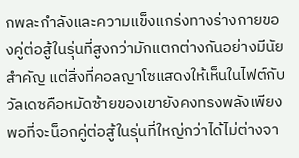กพละกำลังและความแข็งแกร่งทางร่างกายของคู่ต่อสู้ในรุ่นที่สูงกว่ามักแตกต่างกันอย่างมีนัยสำคัญ แต่สิ่งที่คอลญาโซแสดงให้เห็นในไฟต์กับวัลเดซคือหมัดซ้ายของเขายังคงทรงพลังเพียงพอที่จะน็อกคู่ต่อสู้ในรุ่นที่ใหญ่กว่าได้ไม่ต่างจา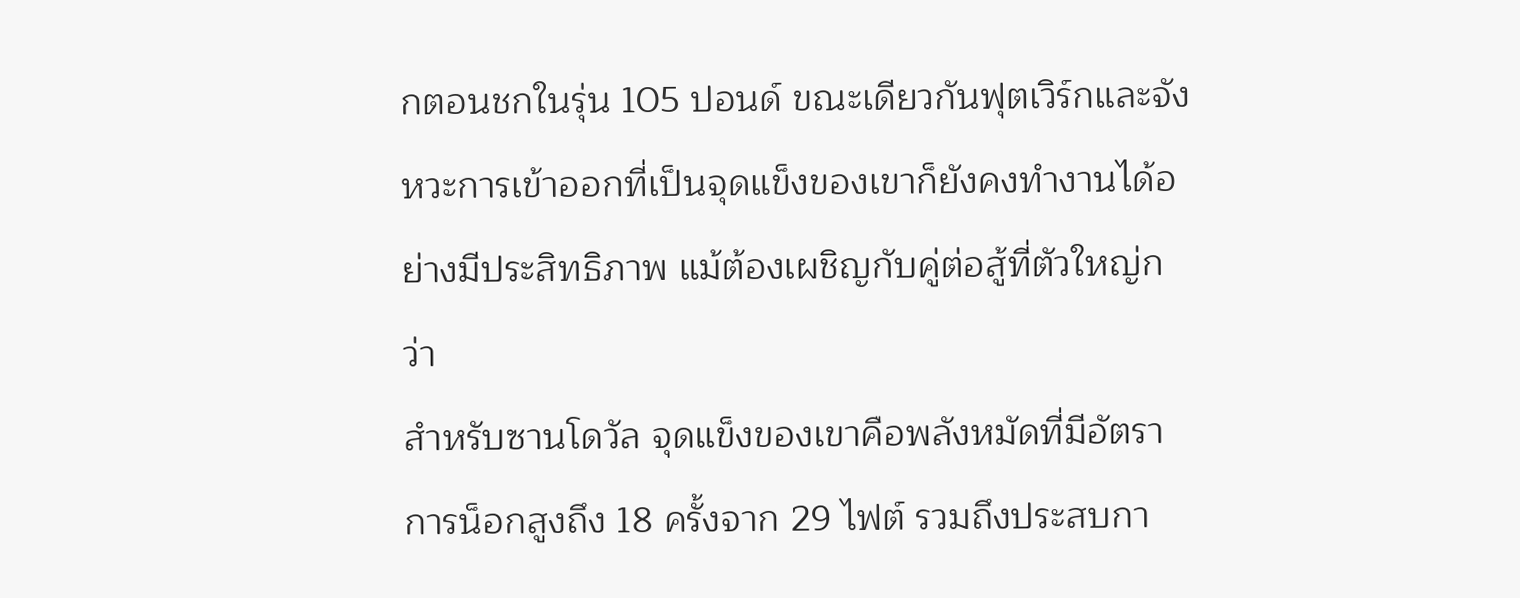กตอนชกในรุ่น 105 ปอนด์ ขณะเดียวกันฟุตเวิร์กและจังหวะการเข้าออกที่เป็นจุดแข็งของเขาก็ยังคงทำงานได้อย่างมีประสิทธิภาพ แม้ต้องเผชิญกับคู่ต่อสู้ที่ตัวใหญ่กว่า
สำหรับซานโดวัล จุดแข็งของเขาคือพลังหมัดที่มีอัตราการน็อกสูงถึง 18 ครั้งจาก 29 ไฟต์ รวมถึงประสบกา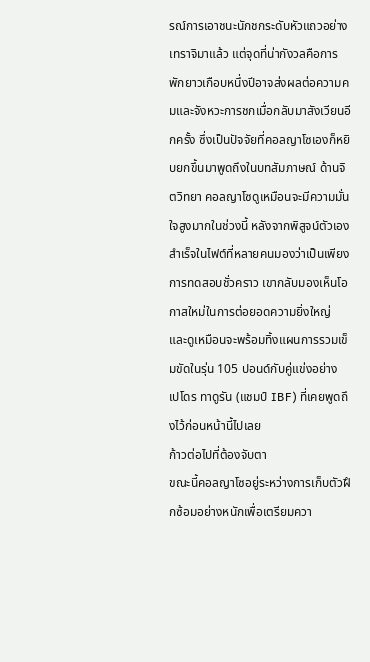รณ์การเอาชนะนักชกระดับหัวแถวอย่างเทราจิมาแล้ว แต่จุดที่น่ากังวลคือการพักยาวเกือบหนึ่งปีอาจส่งผลต่อความคมและจังหวะการชกเมื่อกลับมาสังเวียนอีกครั้ง ซึ่งเป็นปัจจัยที่คอลญาโซเองก็หยิบยกขึ้นมาพูดถึงในบทสัมภาษณ์ ด้านจิตวิทยา คอลญาโซดูเหมือนจะมีความมั่นใจสูงมากในช่วงนี้ หลังจากพิสูจน์ตัวเองสำเร็จในไฟต์ที่หลายคนมองว่าเป็นเพียงการทดสอบชั่วคราว เขากลับมองเห็นโอกาสใหม่ในการต่อยอดความยิ่งใหญ่ และดูเหมือนจะพร้อมทิ้งแผนการรวมเข็มขัดในรุ่น 105 ปอนด์กับคู่แข่งอย่าง เปโดร ทาดูรัน (แชมป์ IBF) ที่เคยพูดถึงไว้ก่อนหน้านี้ไปเลย
ก้าวต่อไปที่ต้องจับตา
ขณะนี้คอลญาโซอยู่ระหว่างการเก็บตัวฝึกซ้อมอย่างหนักเพื่อเตรียมควา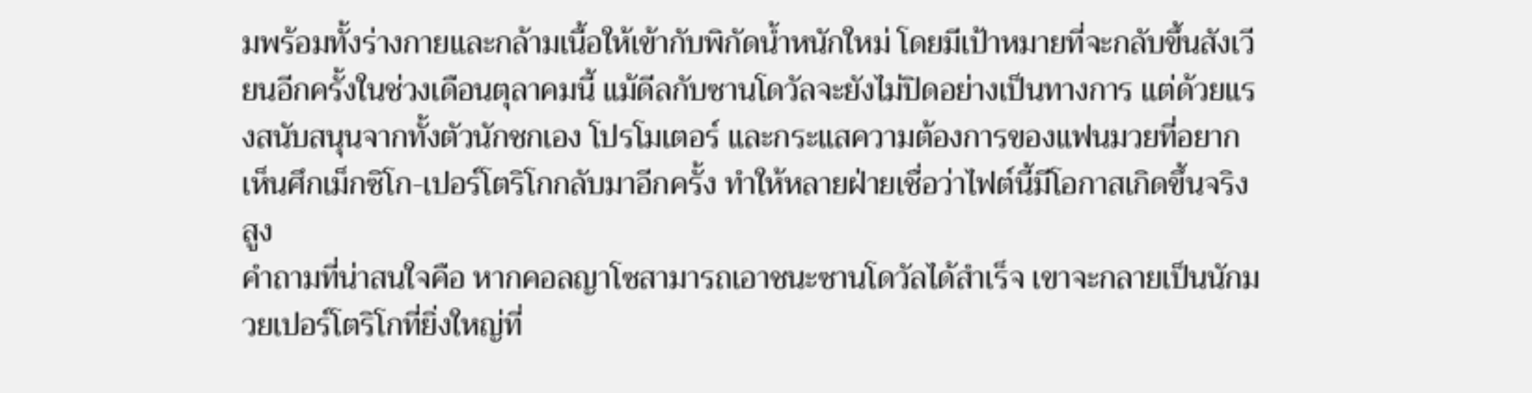มพร้อมทั้งร่างกายและกล้ามเนื้อให้เข้ากับพิกัดน้ำหนักใหม่ โดยมีเป้าหมายที่จะกลับขึ้นสังเวียนอีกครั้งในช่วงเดือนตุลาคมนี้ แม้ดีลกับซานโดวัลจะยังไม่ปิดอย่างเป็นทางการ แต่ด้วยแรงสนับสนุนจากทั้งตัวนักชกเอง โปรโมเตอร์ และกระแสความต้องการของแฟนมวยที่อยากเห็นศึกเม็กซิโก-เปอร์โตริโกกลับมาอีกครั้ง ทำให้หลายฝ่ายเชื่อว่าไฟต์นี้มีโอกาสเกิดขึ้นจริงสูง
คำถามที่น่าสนใจคือ หากคอลญาโซสามารถเอาชนะซานโดวัลได้สำเร็จ เขาจะกลายเป็นนักมวยเปอร์โตริโกที่ยิ่งใหญ่ที่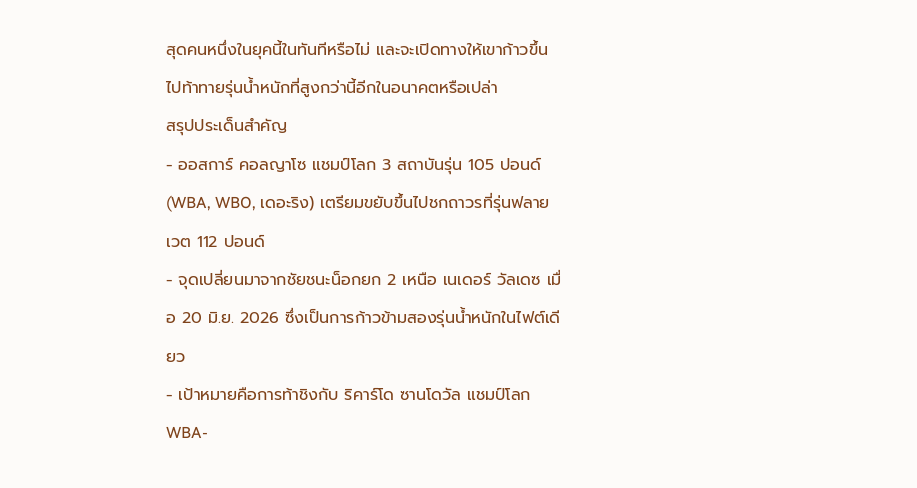สุดคนหนึ่งในยุคนี้ในทันทีหรือไม่ และจะเปิดทางให้เขาก้าวขึ้นไปท้าทายรุ่นน้ำหนักที่สูงกว่านี้อีกในอนาคตหรือเปล่า
สรุปประเด็นสำคัญ
- ออสการ์ คอลญาโซ แชมป์โลก 3 สถาบันรุ่น 105 ปอนด์ (WBA, WBO, เดอะริง) เตรียมขยับขึ้นไปชกถาวรที่รุ่นฟลายเวต 112 ปอนด์
- จุดเปลี่ยนมาจากชัยชนะน็อกยก 2 เหนือ เนเดอร์ วัลเดซ เมื่อ 20 มิ.ย. 2026 ซึ่งเป็นการก้าวข้ามสองรุ่นน้ำหนักในไฟต์เดียว
- เป้าหมายคือการท้าชิงกับ ริคาร์โด ซานโดวัล แชมป์โลก WBA-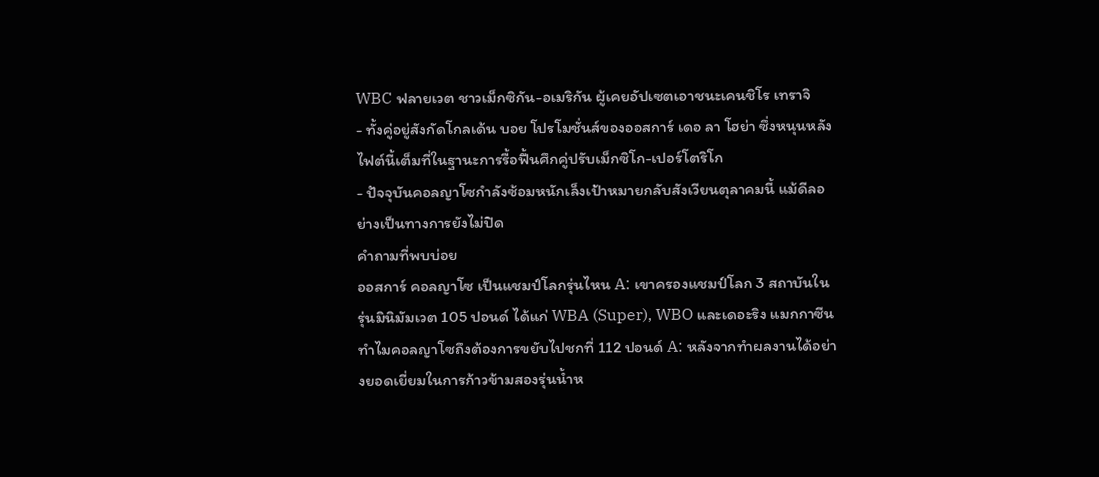WBC ฟลายเวต ชาวเม็กซิกัน-อเมริกัน ผู้เคยอัปเซตเอาชนะเคนชิโร เทราจิ
- ทั้งคู่อยู่สังกัดโกลเด้น บอย โปรโมชั่นส์ของออสการ์ เดอ ลา โฮย่า ซึ่งหนุนหลังไฟต์นี้เต็มที่ในฐานะการรื้อฟื้นศึกคู่ปรับเม็กซิโก-เปอร์โตริโก
- ปัจจุบันคอลญาโซกำลังซ้อมหนักเล็งเป้าหมายกลับสังเวียนตุลาคมนี้ แม้ดีลอย่างเป็นทางการยังไม่ปิด
คำถามที่พบบ่อย
ออสการ์ คอลญาโซ เป็นแชมป์โลกรุ่นไหน A: เขาครองแชมป์โลก 3 สถาบันในรุ่นมินิมัมเวต 105 ปอนด์ ได้แก่ WBA (Super), WBO และเดอะริง แมกกาซีน
ทำไมคอลญาโซถึงต้องการขยับไปชกที่ 112 ปอนด์ A: หลังจากทำผลงานได้อย่างยอดเยี่ยมในการก้าวข้ามสองรุ่นน้ำห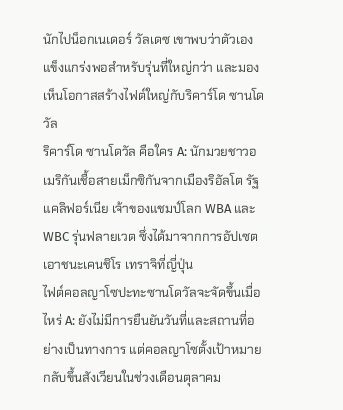นักไปน็อกเนเดอร์ วัลเดซ เขาพบว่าตัวเองแข็งแกร่งพอสำหรับรุ่นที่ใหญ่กว่า และมองเห็นโอกาสสร้างไฟต์ใหญ่กับริคาร์โด ซานโดวัล
ริคาร์โด ซานโดวัล คือใคร A: นักมวยชาวอเมริกันเชื้อสายเม็กซิกันจากเมืองริอัลโต รัฐแคลิฟอร์เนีย เจ้าของแชมป์โลก WBA และ WBC รุ่นฟลายเวต ซึ่งได้มาจากการอัปเซตเอาชนะเคนชิโร เทราจิที่ญี่ปุ่น
ไฟต์คอลญาโซปะทะซานโดวัลจะจัดขึ้นเมื่อไหร่ A: ยังไม่มีการยืนยันวันที่และสถานที่อย่างเป็นทางการ แต่คอลญาโซตั้งเป้าหมายกลับขึ้นสังเวียนในช่วงเดือนตุลาคม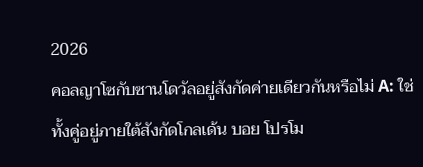2026
คอลญาโซกับซานโดวัลอยู่สังกัดค่ายเดียวกันหรือไม่ A: ใช่ ทั้งคู่อยู่ภายใต้สังกัดโกลเด้น บอย โปรโม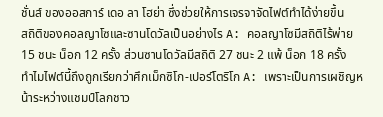ชั่นส์ ของออสการ์ เดอ ลา โฮย่า ซึ่งช่วยให้การเจรจาจัดไฟต์ทำได้ง่ายขึ้น
สถิติของคอลญาโซและซานโดวัลเป็นอย่างไร A: คอลญาโซมีสถิติไร้พ่าย 15 ชนะ น็อก 12 ครั้ง ส่วนซานโดวัลมีสถิติ 27 ชนะ 2 แพ้ น็อก 18 ครั้ง
ทำไมไฟต์นี้ถึงถูกเรียกว่าศึกเม็กซิโก-เปอร์โตริโก A: เพราะเป็นการเผชิญหน้าระหว่างแชมป์โลกชาว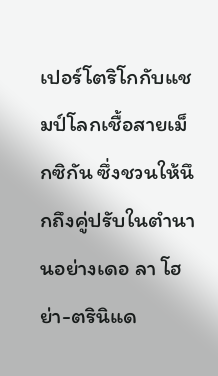เปอร์โตริโกกับแชมป์โลกเชื้อสายเม็กซิกัน ซึ่งชวนให้นึกถึงคู่ปรับในตำนานอย่างเดอ ลา โฮย่า-ตรินิแด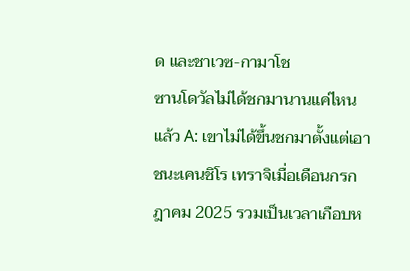ด และชาเวซ-กามาโช
ซานโดวัลไม่ได้ชกมานานแค่ไหนแล้ว A: เขาไม่ได้ขึ้นชกมาตั้งแต่เอาชนะเคนชิโร เทราจิเมื่อเดือนกรกฎาคม 2025 รวมเป็นเวลาเกือบห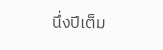นึ่งปีเต็ม